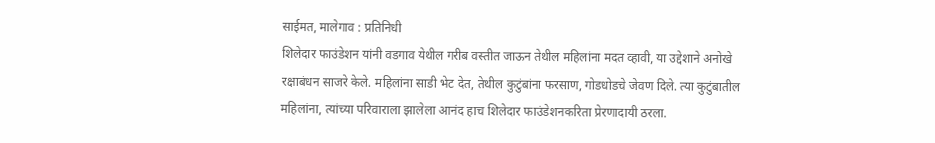साईमत, मालेगाव : प्रतिनिधी
शिलेदार फाउंडेशन यांनी वडगाव येथील गरीब वस्तीत जाऊन तेथील महिलांना मदत व्हावी, या उद्देशाने अनोखे रक्षाबंधन साजरे केले. महिलांना साडी भेट देत, तेथील कुटुंबांना फरसाण, गोडधोडचे जेवण दिले. त्या कुटुंबातील महिलांना, त्यांच्या परिवाराला झालेला आनंद हाच शिलेदार फाउंडेशनकरिता प्रेरणादायी ठरला.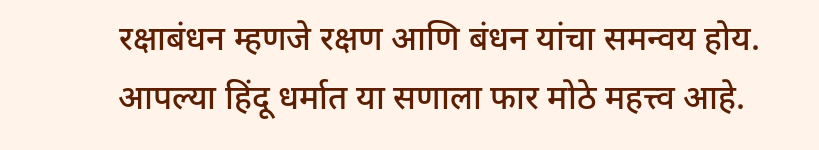रक्षाबंधन म्हणजे रक्षण आणि बंधन यांचा समन्वय होय. आपल्या हिंदू धर्मात या सणाला फार मोठे महत्त्व आहे.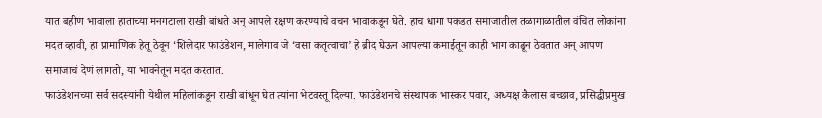यात बहीण भावाला हाताच्या मनगटाला राखी बांधते अन् आपले रक्षण करण्याचे वचन भावाकडून घेते. हाच धागा पकडत समाजातील तळागाळातील वंचित लोकांना मदत व्हावी, हा प्रामाणिक हेतू ठेवून ‘शिलेदार फाउंडेशन, मालेगाव जे ‘वसा कतृत्वाचा’ हे ब्रीद घेऊन आपल्या कमाईतून काही भाग काढून ठेवतात अन् आपण समाजाचं देणं लागतो, या भावनेतून मदत करतात.
फाउंडेशनच्या सर्व सदस्यांनी येथील महिलांकडून राखी बांधून घेत त्यांना भेटवस्तू दिल्या. फाउंडेशनचे संस्थापक भास्कर पवार, अध्यक्ष कैलास बच्छाव, प्रसिद्धीप्रमुख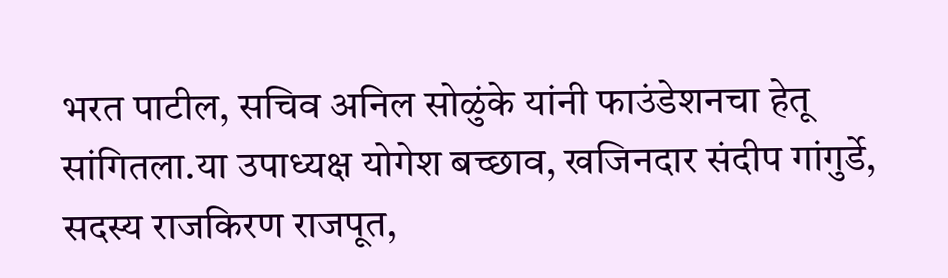भरत पाटील, सचिव अनिल सोळुंके यांनी फाउंडेशनचा हेतू सांगितला.या उपाध्यक्ष योगेश बच्छाव, खजिनदार संदीप गांगुर्डे, सदस्य राजकिरण राजपूत,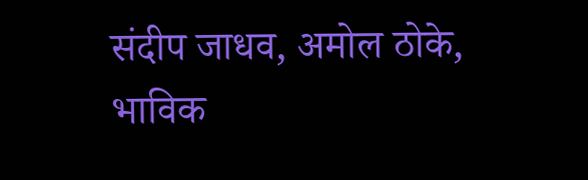संदीप जाधव, अमोल ठोके, भाविक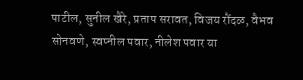पाटील, सुनील खैरे, प्रताप सरावत, विजय रौंदळ, वैभव सोनवणे, स्वप्नील पवार, नीलेश पवार या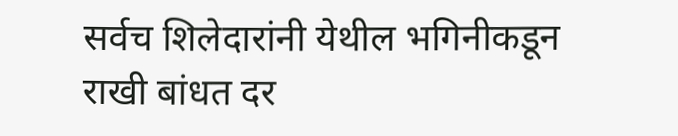सर्वच शिलेदारांनी येथील भगिनीकडून राखी बांधत दर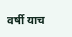वर्षी याच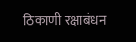ठिकाणी रक्षाबंधन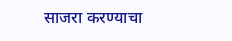साजरा करण्याचा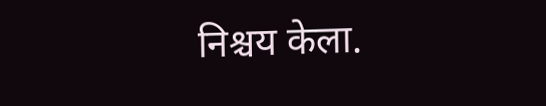निश्चय केला.